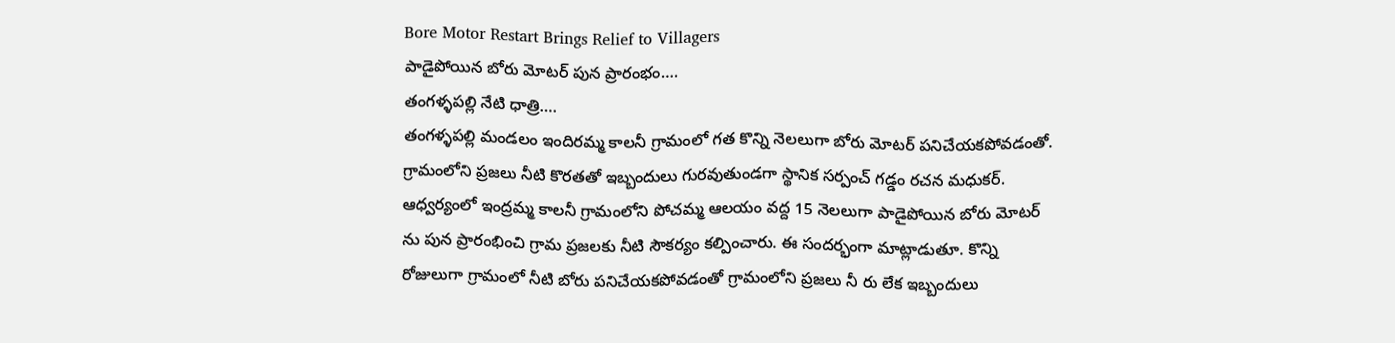Bore Motor Restart Brings Relief to Villagers
పాడైపోయిన బోరు మోటర్ పున ప్రారంభం….
తంగళ్ళపల్లి నేటి ధాత్రి….
తంగళ్ళపల్లి మండలం ఇందిరమ్మ కాలనీ గ్రామంలో గత కొన్ని నెలలుగా బోరు మోటర్ పనిచేయకపోవడంతో. గ్రామంలోని ప్రజలు నీటి కొరతతో ఇబ్బందులు గురవుతుండగా స్థానిక సర్పంచ్ గడ్డం రచన మధుకర్. ఆధ్వర్యంలో ఇంద్రమ్మ కాలనీ గ్రామంలోని పోచమ్మ ఆలయం వద్ద 15 నెలలుగా పాడైపోయిన బోరు మోటర్ ను పున ప్రారంభించి గ్రామ ప్రజలకు నీటి సౌకర్యం కల్పించారు. ఈ సందర్భంగా మాట్లాడుతూ. కొన్ని రోజులుగా గ్రామంలో నీటి బోరు పనిచేయకపోవడంతో గ్రామంలోని ప్రజలు నీ రు లేక ఇబ్బందులు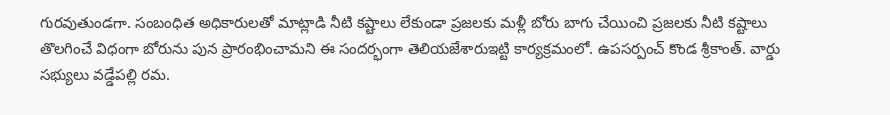గురవుతుండగా. సంబంధిత అధికారులతో మాట్లాడి నీటి కష్టాలు లేకుండా ప్రజలకు మళ్లీ బోరు బాగు చేయించి ప్రజలకు నీటి కష్టాలు తొలగించే విధంగా బోరును పున ప్రారంభించామని ఈ సందర్భంగా తెలియజేశారుఇట్టి కార్యక్రమంలో. ఉపసర్పంచ్ కొండ శ్రీకాంత్. వార్డు సభ్యులు వడ్డేపల్లి రమ.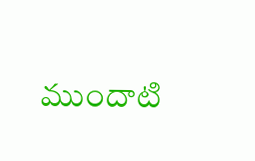ముందాటి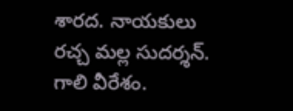శారద. నాయకులు రచ్చ మల్ల సుదర్శన్. గాలి వీరేశం.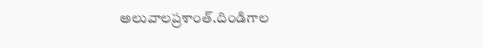అలువాలప్రశాంత్.దిండిగాల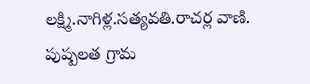లక్ష్మి.నాగిళ్ల.సత్యవతి.రాచర్ల వాణి. పుష్పలత గ్రామ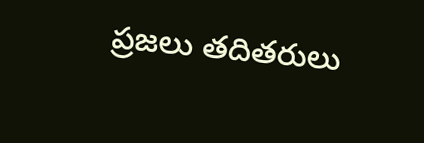ప్రజలు తదితరులు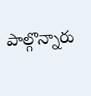పాల్గొన్నారు